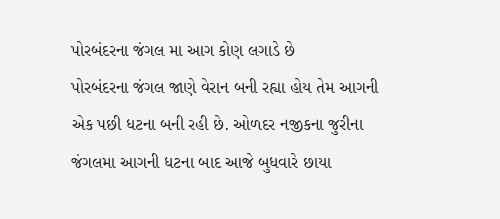પોરબંદરના જંગલ મા આગ કોણ લગાડે છે
પોરબંદરના જંગલ જાણે વેરાન બની રહ્યા હોય તેમ આગની એક પછી ધટના બની રહી છે. ઓળદર નજીકના જુરીના જંગલમા આગની ધટના બાદ આજે બુધવારે છાયા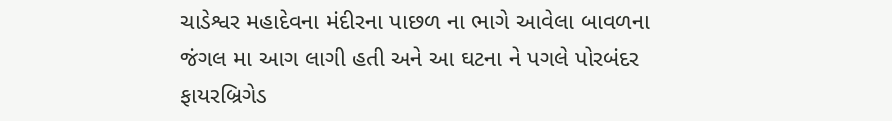ચાડેશ્વર મહાદેવના મંદીરના પાછળ ના ભાગે આવેલા બાવળના જંગલ મા આગ લાગી હતી અને આ ઘટના ને પગલે પોરબંદર ફાયરબ્રિગેડ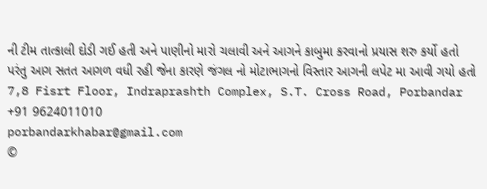ની ટીમ તાત્કાલી દોડી ગઈ હતી અને પાણીનો મારો ચલાવી અને આગને કાબુમા કરવાનો પ્રયાસ શરુ કર્યો હતો પરંતુ આગ સતત આગળ વધી રહી જેના કારણે જંગલ નો મોટાભાગનો વિસ્તાર આગની લપેટ મા આવી ગયો હતો
7,8 Fisrt Floor, Indraprashth Complex, S.T. Cross Road, Porbandar
+91 9624011010
porbandarkhabar@gmail.com
©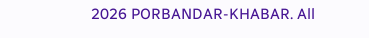2026 PORBANDAR-KHABAR. All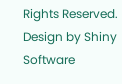Rights Reserved. Design by Shiny Software